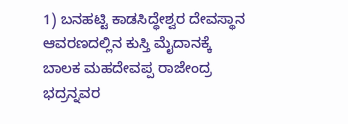1) ಬನಹಟ್ಟಿ ಕಾಡಸಿದ್ಧೇಶ್ವರ ದೇವಸ್ಥಾನ ಆವರಣದಲ್ಲಿನ ಕುಸ್ತಿ ಮೈದಾನಕ್ಕೆ ಬಾಲಕ ಮಹದೇವಪ್ಪ ರಾಜೇಂದ್ರ ಭದ್ರನ್ನವರ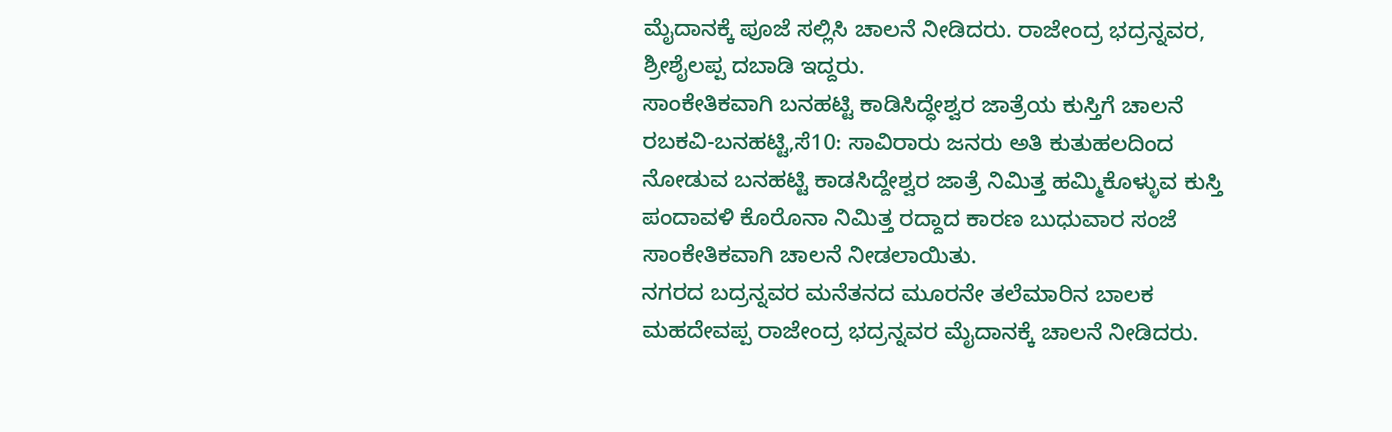ಮೈದಾನಕ್ಕೆ ಪೂಜೆ ಸಲ್ಲಿಸಿ ಚಾಲನೆ ನೀಡಿದರು. ರಾಜೇಂದ್ರ ಭದ್ರನ್ನವರ, ಶ್ರೀಶೈಲಪ್ಪ ದಬಾಡಿ ಇದ್ದರು.
ಸಾಂಕೇತಿಕವಾಗಿ ಬನಹಟ್ಟಿ ಕಾಡಿಸಿದ್ಧೇಶ್ವರ ಜಾತ್ರೆಯ ಕುಸ್ತಿಗೆ ಚಾಲನೆ
ರಬಕವಿ-ಬನಹಟ್ಟಿ,ಸೆ10: ಸಾವಿರಾರು ಜನರು ಅತಿ ಕುತುಹಲದಿಂದ ನೋಡುವ ಬನಹಟ್ಟಿ ಕಾಡಸಿದ್ದೇಶ್ವರ ಜಾತ್ರೆ ನಿಮಿತ್ತ ಹಮ್ಮಿಕೊಳ್ಳುವ ಕುಸ್ತಿ ಪಂದಾವಳಿ ಕೊರೊನಾ ನಿಮಿತ್ತ ರದ್ದಾದ ಕಾರಣ ಬುಧುವಾರ ಸಂಜೆ ಸಾಂಕೇತಿಕವಾಗಿ ಚಾಲನೆ ನೀಡಲಾಯಿತು.
ನಗರದ ಬದ್ರನ್ನವರ ಮನೆತನದ ಮೂರನೇ ತಲೆಮಾರಿನ ಬಾಲಕ ಮಹದೇವಪ್ಪ ರಾಜೇಂದ್ರ ಭದ್ರನ್ನವರ ಮೈದಾನಕ್ಕೆ ಚಾಲನೆ ನೀಡಿದರು.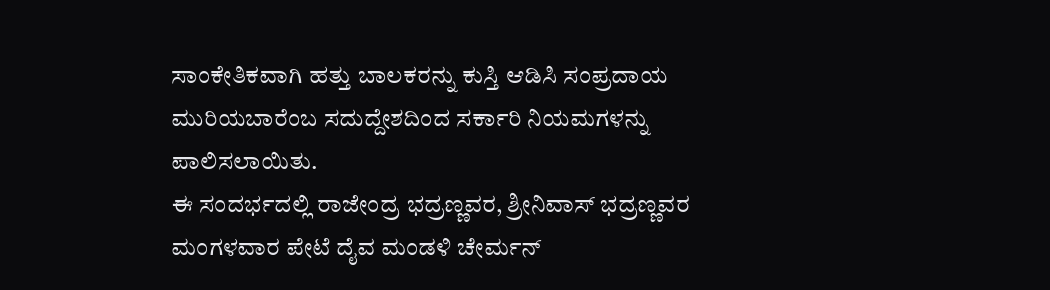ಸಾಂಕೇತಿಕವಾಗಿ ಹತ್ತು ಬಾಲಕರನ್ನು ಕುಸ್ತಿ ಆಡಿಸಿ ಸಂಪ್ರದಾಯ ಮುರಿಯಬಾರೆಂಬ ಸದುದ್ದೇಶದಿಂದ ಸರ್ಕಾರಿ ನಿಯಮಗಳನ್ನು ಪಾಲಿಸಲಾಯಿತು.
ಈ ಸಂದರ್ಭದಲ್ಲಿ ರಾಜೇಂದ್ರ ಭದ್ರಣ್ಣವರ, ಶ್ರೀನಿವಾಸ್ ಭದ್ರಣ್ಣವರ ಮಂಗಳವಾರ ಪೇಟೆ ದೈವ ಮಂಡಳಿ ಚೇರ್ಮನ್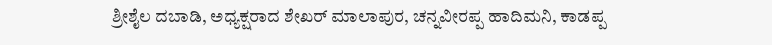ಶ್ರೀಶೈಲ ದಬಾಡಿ, ಅಧ್ಯಕ್ಷರಾದ ಶೇಖರ್ ಮಾಲಾಪುರ, ಚನ್ನವೀರಪ್ಪ ಹಾದಿಮನಿ, ಕಾಡಪ್ಪ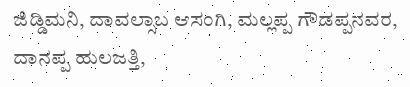ಜಿಡ್ಡಿಮನಿ, ದಾವಲ್ಸಾಬ ಆಸಂಗಿ, ಮಲ್ಲಪ್ಪ ಗೌಡಪ್ಪನವರ, ದಾನಪ್ಪ ಹುಲಜತ್ತಿ,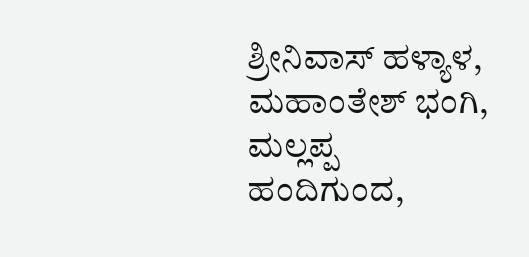ಶ್ರೀನಿವಾಸ್ ಹಳ್ಯಾಳ, ಮಹಾಂತೇಶ್ ಭಂಗಿ, ಮಲ್ಲಪ್ಪ ಹಂದಿಗುಂದ,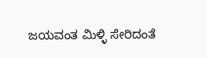ಜಯವಂತ ಮಿಳ್ಳಿ ಸೇರಿದಂತೆ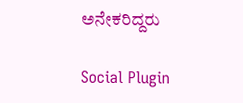ಅನೇಕರಿದ್ದರು

Social Plugin